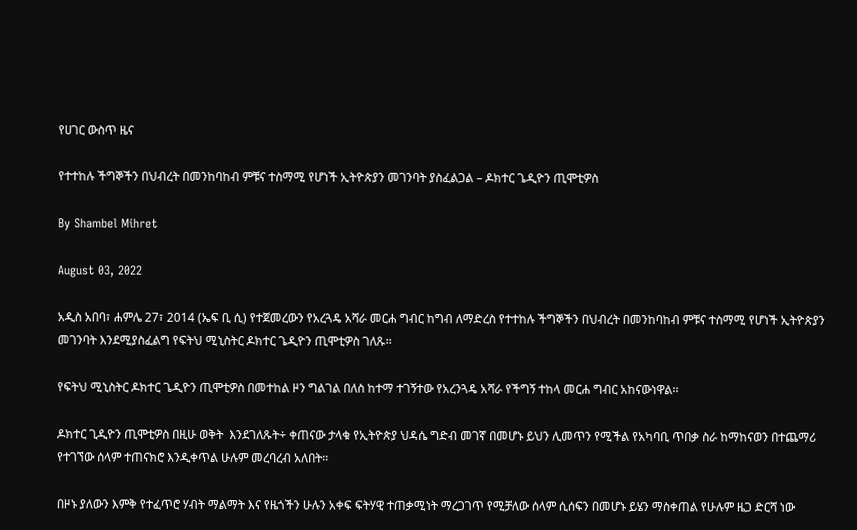የሀገር ውስጥ ዜና

የተተከሉ ችግኞችን በህብረት በመንከባከብ ምቹና ተስማሚ የሆነች ኢትዮጵያን መገንባት ያስፈልጋል – ዶክተር ጌዲዮን ጢሞቲዎስ

By Shambel Mihret

August 03, 2022

አዲስ አበባ፣ ሐምሌ 27፣ 2014 (ኤፍ ቢ ሲ) የተጀመረውን የአረጓዴ አሻራ መርሐ ግብር ከግብ ለማድረስ የተተከሉ ችግኞችን በህብረት በመንከባከብ ምቹና ተስማሚ የሆነች ኢትዮጵያን መገንባት እንደሚያስፈልግ የፍትህ ሚኒስትር ዶክተር ጌዲዮን ጢሞቲዎስ ገለጹ፡፡

የፍትህ ሚኒስትር ዶክተር ጌዲዮን ጢሞቲዎስ በመተከል ዞን ግልገል በለስ ከተማ ተገኝተው የአረንጓዴ አሻራ የችግኝ ተከላ መርሐ ግብር አከናውነዋል፡፡

ዶክተር ጊዲዮን ጢሞቲዎስ በዚሁ ወቅት  እንደገለጹት÷ ቀጠናው ታላቁ የኢትዮጵያ ህዳሴ ግድብ መገኛ በመሆኑ ይህን ሊመጥን የሚችል የአካባቢ ጥበቃ ስራ ከማከናወን በተጨማሪ የተገኘው ሰላም ተጠናክሮ እንዲቀጥል ሁሉም መረባረብ አለበት፡፡

በዞኑ ያለውን እምቅ የተፈጥሮ ሃብት ማልማት እና የዜጎችን ሁሉን አቀፍ ፍትሃዊ ተጠቃሚነት ማረጋገጥ የሚቻለው ሰላም ሲሰፍን በመሆኑ ይሄን ማስቀጠል የሁሉም ዜጋ ድርሻ ነው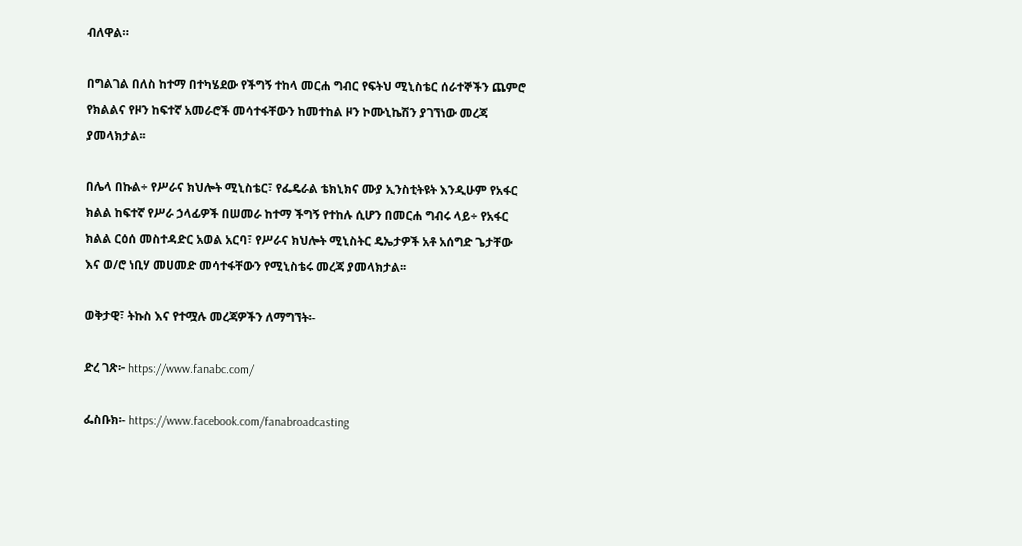ብለዋል።

በግልገል በለስ ከተማ በተካሄደው የችግኝ ተከላ መርሐ ግብር የፍትህ ሚኒስቴር ሰራተኞችን ጨምሮ የክልልና የዞን ከፍተኛ አመራሮች መሳተፋቸውን ከመተከል ዞን ኮሙኒኬሽን ያገኘነው መረጃ ያመላክታል፡፡

በሌላ በኩል÷ የሥራና ክህሎት ሚኒስቴር፣ የፌዴራል ቴክኒክና ሙያ ኢንስቲትዩት እንዲሁም የአፋር ክልል ከፍተኛ የሥራ ኃላፊዎች በሠመራ ከተማ ችግኝ የተከሉ ሲሆን በመርሐ ግብሩ ላይ÷ የአፋር ክልል ርዕሰ መስተዳድር አወል አርባ፣ የሥራና ክህሎት ሚኒስትር ዴኤታዎች አቶ አሰግድ ጌታቸው እና ወ/ሮ ነቢሃ መሀመድ መሳተፋቸውን የሚኒስቴሩ መረጃ ያመላክታል፡፡

ወቅታዊ፣ ትኩስ እና የተሟሉ መረጃዎችን ለማግኘት፡-

ድረ ገጽ፦ https://www.fanabc.com/

ፌስቡክ፡- https://www.facebook.com/fanabroadcasting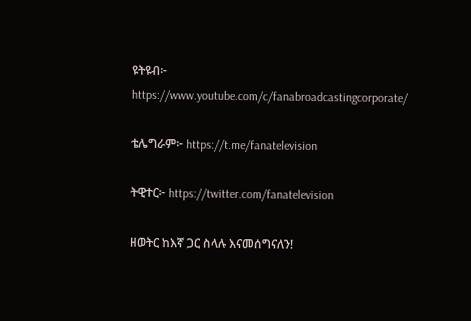ዩትዩብ፦ https://www.youtube.com/c/fanabroadcastingcorporate/

ቴሌግራም፦ https://t.me/fanatelevision

ትዊተር፦ https://twitter.com/fanatelevision

ዘወትር ከእኛ ጋር ስላሉ እናመሰግናለን!